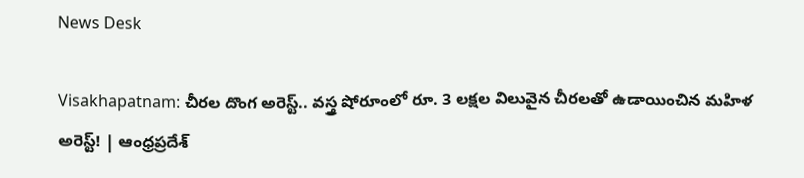News Desk

Visakhapatnam: చీరల దొంగ అరెస్ట్.. వస్త్ర షోరూంలో రూ. 3 లక్షల విలువైన చీరలతో ఉడాయించిన మహిళ అరెస్ట్! | ఆంధ్రప్రదేశ్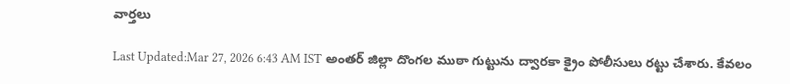వార్తలు

Last Updated:Mar 27, 2026 6:43 AM IST అంతర్ జిల్లా దొంగల ముఠా గుట్టును ద్వారకా క్రైం పోలీసులు రట్టు చేశారు. కేవలం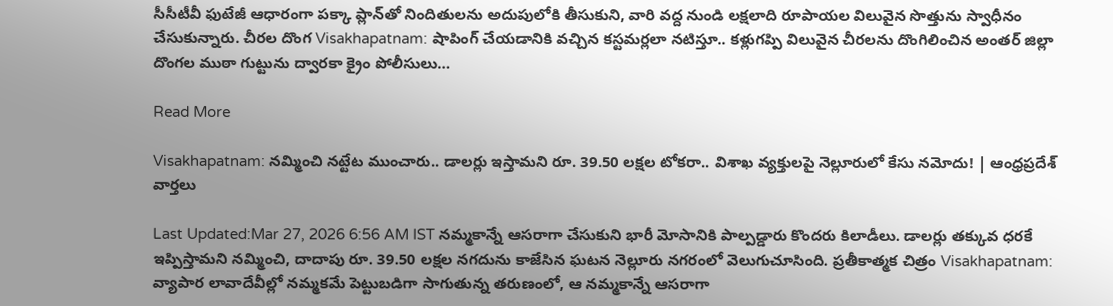సీసీటీవీ ఫుటేజీ ఆధారంగా పక్కా ప్లాన్‌తో నిందితులను అదుపులోకి తీసుకుని, వారి వద్ద నుండి లక్షలాది రూపాయల విలువైన సొత్తును స్వాధీనం చేసుకున్నారు. చీరల దొంగ Visakhapatnam: షాపింగ్ చేయడానికి వచ్చిన కస్టమర్లలా నటిస్తూ.. కళ్లుగప్పి విలువైన చీరలను దొంగిలించిన అంతర్ జిల్లా దొంగల ముఠా గుట్టును ద్వారకా క్రైం పోలీసులు…

Read More

Visakhapatnam: నమ్మించి నట్టేట ముంచారు.. డాలర్లు ఇస్తామని రూ. 39.50 లక్షల టోకరా.. విశాఖ వ్యక్తులపై నెల్లూరులో కేసు నమోదు! | ఆంధ్రప్రదేశ్ వార్తలు

Last Updated:Mar 27, 2026 6:56 AM IST నమ్మకాన్నే ఆసరాగా చేసుకుని భారీ మోసానికి పాల్పడ్డారు కొందరు కిలాడీలు. డాలర్లు తక్కువ ధరకే ఇప్పిస్తామని నమ్మించి, దాదాపు రూ. 39.50 లక్షల నగదును కాజేసిన ఘటన నెల్లూరు నగరంలో వెలుగుచూసింది. ప్రతీకాత్మక చిత్రం Visakhapatnam: వ్యాపార లావాదేవీల్లో నమ్మకమే పెట్టుబడిగా సాగుతున్న తరుణంలో, ఆ నమ్మకాన్నే ఆసరాగా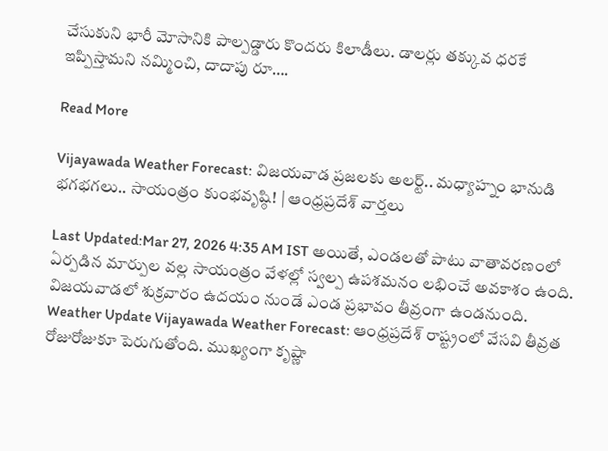చేసుకుని భారీ మోసానికి పాల్పడ్డారు కొందరు కిలాడీలు. డాలర్లు తక్కువ ధరకే ఇప్పిస్తామని నమ్మించి, దాదాపు రూ….

Read More

Vijayawada Weather Forecast: విజయవాడ ప్రజలకు అలర్ట్.. మధ్యాహ్నం భానుడి భగభగలు.. సాయంత్రం కుంభవృష్ఠి! | ఆంధ్రప్రదేశ్ వార్తలు

Last Updated:Mar 27, 2026 4:35 AM IST అయితే, ఎండలతో పాటు వాతావరణంలో ఏర్పడిన మార్పుల వల్ల సాయంత్రం వేళల్లో స్వల్ప ఉపశమనం లభించే అవకాశం ఉంది. విజయవాడలో శుక్రవారం ఉదయం నుండే ఎండ ప్రభావం తీవ్రంగా ఉండనుంది. Weather Update Vijayawada Weather Forecast: ఆంధ్రప్రదేశ్ రాష్ట్రంలో వేసవి తీవ్రత రోజురోజుకూ పెరుగుతోంది. ముఖ్యంగా కృష్ణా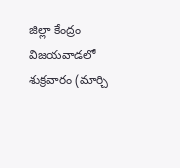జిల్లా కేంద్రం విజయవాడలో శుక్రవారం (మార్చి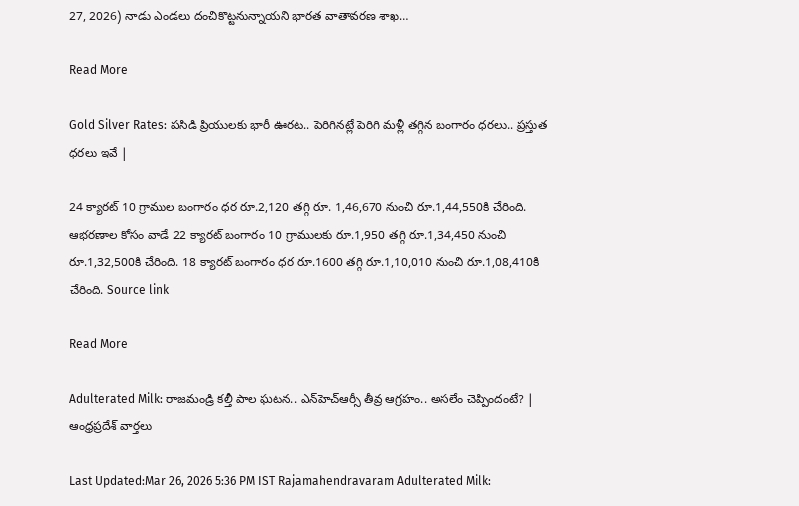27, 2026) నాడు ఎండలు దంచికొట్టనున్నాయని భారత వాతావరణ శాఖ…

Read More

Gold Silver Rates: పసిడి ప్రియులకు భారీ ఊరట.. పెరిగినట్లే పెరిగి మళ్లీ తగ్గిన బంగారం ధరలు.. ప్రస్తుత ధరలు ఇవే |

24 క్యారట్ 10 గ్రాముల బంగారం ధర రూ.2,120 తగ్గి రూ. 1,46,670 నుంచి రూ.1,44,550కి చేరింది. ఆభరణాల కోసం వాడే 22 క్యారట్ బంగారం 10 గ్రాములకు రూ.1,950 తగ్గి రూ.1,34,450 నుంచి రూ.1,32,500కి చేరింది. 18 క్యారట్ బంగారం ధర రూ.1600 తగ్గి రూ.1,10,010 నుంచి రూ.1,08,410కి చేరింది. Source link

Read More

Adulterated Milk: రాజమండ్రి కల్తీ పాల ఘటన.. ఎన్‌హెచ్‌ఆర్సీ తీవ్ర ఆగ్రహం.. అసలేం చెప్పిందంటే? | ఆంధ్రప్రదేశ్ వార్తలు

Last Updated:Mar 26, 2026 5:36 PM IST Rajamahendravaram Adulterated Milk: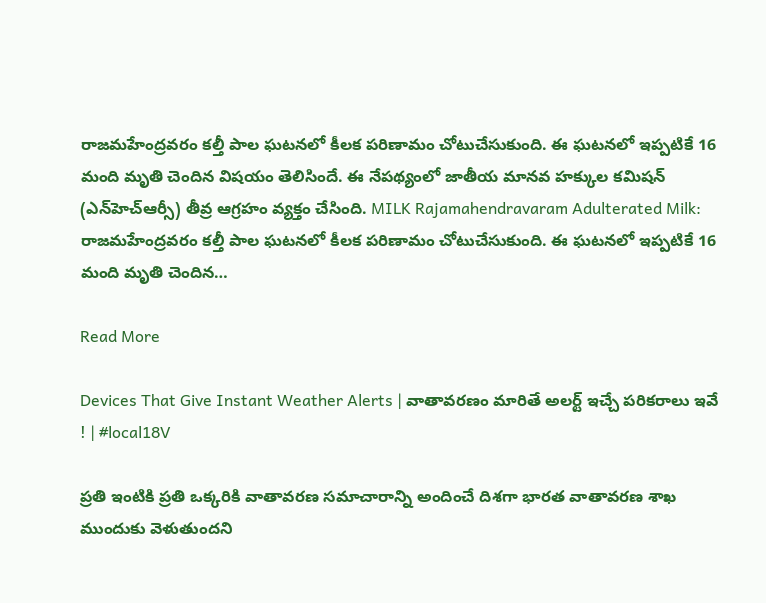రాజమహేంద్రవరం కల్తీ పాల ఘటనలో కీలక పరిణామం చోటుచేసుకుంది. ఈ ఘటనలో ఇప్పటికే 16 మంది మృతి చెందిన విషయం తెలిసిందే. ఈ నేపథ్యంలో జాతీయ మానవ హక్కుల కమిషన్ (ఎన్‌హెచ్‌ఆర్సీ) తీవ్ర ఆగ్రహం వ్యక్తం చేసింది. MILK Rajamahendravaram Adulterated Milk: రాజమహేంద్రవరం కల్తీ పాల ఘటనలో కీలక పరిణామం చోటుచేసుకుంది. ఈ ఘటనలో ఇప్పటికే 16 మంది మృతి చెందిన…

Read More

Devices That Give Instant Weather Alerts | వాతావరణం మారితే అలర్ట్ ఇచ్చే పరికరాలు ఇవే ! | #local18V

ప్రతి ఇంటికి ప్రతి ఒక్కరికి వాతావరణ సమాచారాన్ని అందించే దిశగా భారత వాతావరణ శాఖ ముందుకు వెళుతుందని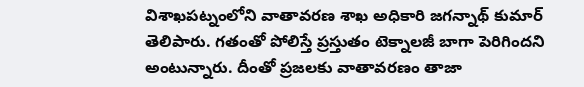విశాఖపట్నంలోని వాతావరణ శాఖ అధికారి జగన్నాథ్ కుమార్ తెలిపారు. గతంతో పోలిస్తే ప్రస్తుతం టెక్నాలజీ బాగా పెరిగిందని అంటున్నారు. దీంతో ప్రజలకు వాతావరణం తాజా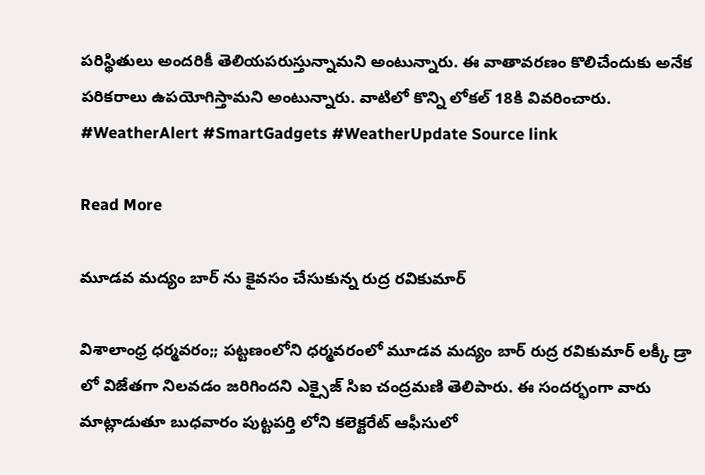పరిస్థితులు అందరికీ తెలియపరుస్తున్నామని అంటున్నారు. ఈ వాతావరణం కొలిచేందుకు అనేక పరికరాలు ఉపయోగిస్తామని అంటున్నారు. వాటిలో కొన్ని లోకల్ 18కి వివరించారు. #WeatherAlert #SmartGadgets #WeatherUpdate Source link

Read More

మూడవ మద్యం బార్ ను కైవసం చేసుకున్న రుద్ర రవికుమార్

విశాలాంధ్ర ధర్మవరం;; పట్టణంలోని ధర్మవరంలో మూడవ మద్యం బార్ రుద్ర రవికుమార్ లక్కీ డ్రా లో విజేతగా నిలవడం జరిగిందని ఎక్సైజ్ సిఐ చంద్రమణి తెలిపారు. ఈ సందర్భంగా వారు మాట్లాడుతూ బుధవారం పుట్టపర్తి లోని కలెక్టరేట్ ఆఫీసులో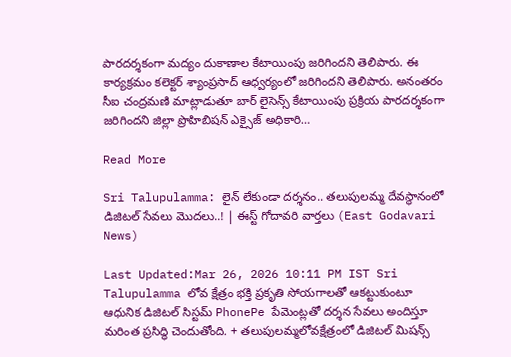పారదర్శకంగా మద్యం దుకాణాల కేటాయింపు జరిగిందని తెలిపారు. ఈ కార్యక్రమం కలెక్టర్ శ్యాంప్రసాద్ ఆధ్వర్యంలో జరిగిందని తెలిపారు. అనంతరం సీఐ చంద్రమణి మాట్లాడుతూ బార్ లైసెన్స్ కేటాయింపు ప్రక్రియ పారదర్శకంగా జరిగిందని జిల్లా ప్రొహిబిషన్ ఎక్సైజ్ అధికారి…

Read More

Sri Talupulamma: లైన్ లేకుండా దర్శనం.. తలుపులమ్మ దేవస్థానంలో డిజిటల్ సేవలు మొదలు..! | ఈస్ట్ గోదావరి వార్తలు (East Godavari News)

Last Updated:Mar 26, 2026 10:11 PM IST Sri Talupulamma లోవ క్షేత్రం భక్తి ప్రకృతి సోయగాలతో ఆకట్టుకుంటూ ఆధునిక డిజిటల్ సిస్టమ్ PhonePe పేమెంట్లతో దర్శన సేవలు అందిస్తూ మరింత ప్రసిద్ధి చెందుతోంది. + తలుపులమ్మలోవక్షేత్రంలో డిజిటల్ మిషన్స్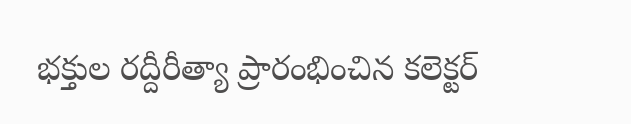భక్తుల రద్దీరీత్యా ప్రారంభించిన కలెక్టర్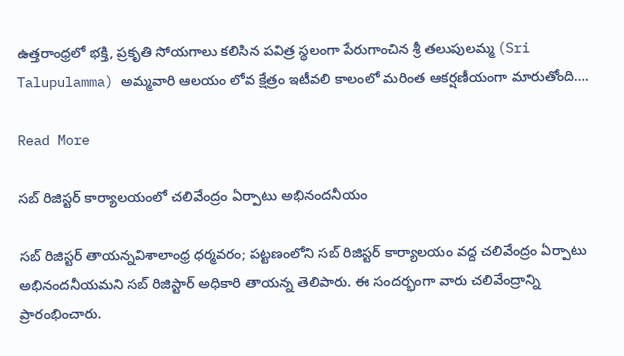ఉత్తరాంధ్రలో భక్తి, ప్రకృతి సోయగాలు కలిసిన పవిత్ర స్థలంగా పేరుగాంచిన శ్రీ తలుపులమ్మ (Sri Talupulamma) అమ్మవారి ఆలయం లోవ క్షేత్రం ఇటీవలి కాలంలో మరింత ఆకర్షణీయంగా మారుతోంది….

Read More

సబ్ రిజిస్టర్ కార్యాలయంలో చలివేంద్రం ఏర్పాటు అభినందనీయం

సబ్ రిజిస్టర్ తాయన్నవిశాలాంధ్ర ధర్మవరం; పట్టణంలోని సబ్ రిజిస్టర్ కార్యాలయం వద్ద చలివేంద్రం ఏర్పాటు అభినందనీయమని సబ్ రిజిస్టార్ అధికారి తాయన్న తెలిపారు. ఈ సందర్భంగా వారు చలివేంద్రాన్ని ప్రారంభించారు.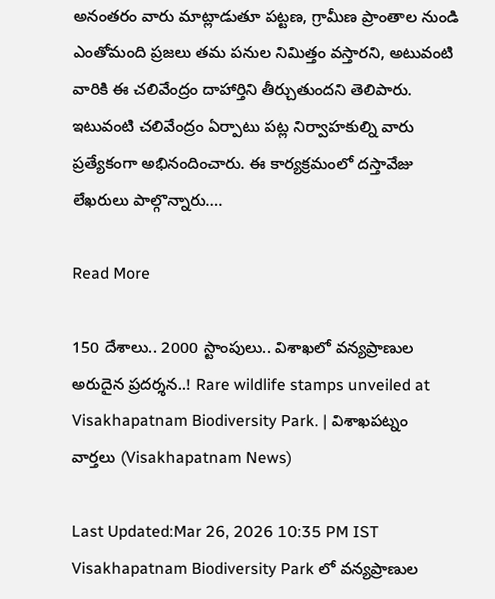అనంతరం వారు మాట్లాడుతూ పట్టణ, గ్రామీణ ప్రాంతాల నుండి ఎంతోమంది ప్రజలు తమ పనుల నిమిత్తం వస్తారని, అటువంటి వారికి ఈ చలివేంద్రం దాహార్తిని తీర్చుతుందని తెలిపారు. ఇటువంటి చలివేంద్రం ఏర్పాటు పట్ల నిర్వాహకుల్ని వారు ప్రత్యేకంగా అభినందించారు. ఈ కార్యక్రమంలో దస్తావేజు లేఖరులు పాల్గొన్నారు….

Read More

150 దేశాలు.. 2000 స్టాంపులు.. విశాఖలో వన్యప్రాణుల అరుదైన ప్రదర్శన..! Rare wildlife stamps unveiled at Visakhapatnam Biodiversity Park. | విశాఖపట్నం వార్తలు (Visakhapatnam News)

Last Updated:Mar 26, 2026 10:35 PM IST Visakhapatnam Biodiversity Park లో వన్యప్రాణుల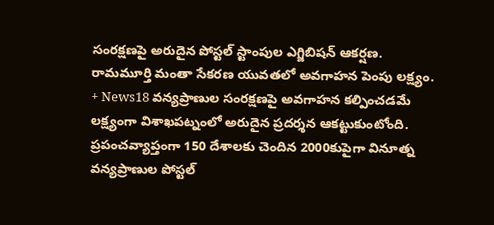సంరక్షణపై అరుదైన పోస్టల్ స్టాంపుల ఎగ్జిబిషన్ ఆకర్షణ. రామమూర్తి మంతా సేకరణ యువతలో అవగాహన పెంపు లక్ష్యం. + News18 వన్యప్రాణుల సంరక్షణపై అవగాహన కల్పించడమే లక్ష్యంగా విశాఖపట్నంలో అరుదైన ప్రదర్శన ఆకట్టుకుంటోంది. ప్రపంచవ్యాప్తంగా 150 దేశాలకు చెందిన 2000కుపైగా వినూత్న వన్యప్రాణుల పోస్టల్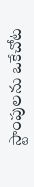స్టాంపులను ఒకేచోట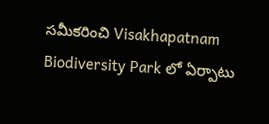సమీకరించి Visakhapatnam Biodiversity Park లో ఏర్పాటు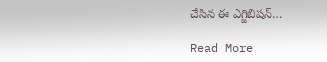చేసిన ఈ ఎగ్జిబిషన్…

Read More